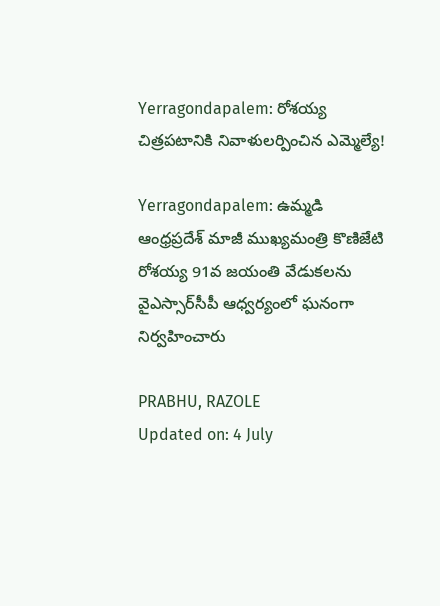Yerragondapalem: రోశయ్య చిత్రపటానికి నివాళులర్పించిన ఎమ్మెల్యే!

Yerragondapalem: ఉమ్మడి ఆంధ్రప్రదేశ్ మాజీ ముఖ్యమంత్రి కొణిజేటి రోశయ్య 91వ జయంతి వేడుకలను వైఎస్సార్‌సీపీ ఆధ్వర్యంలో ఘనంగా నిర్వహించారు

PRABHU, RAZOLE
Updated on: 4 July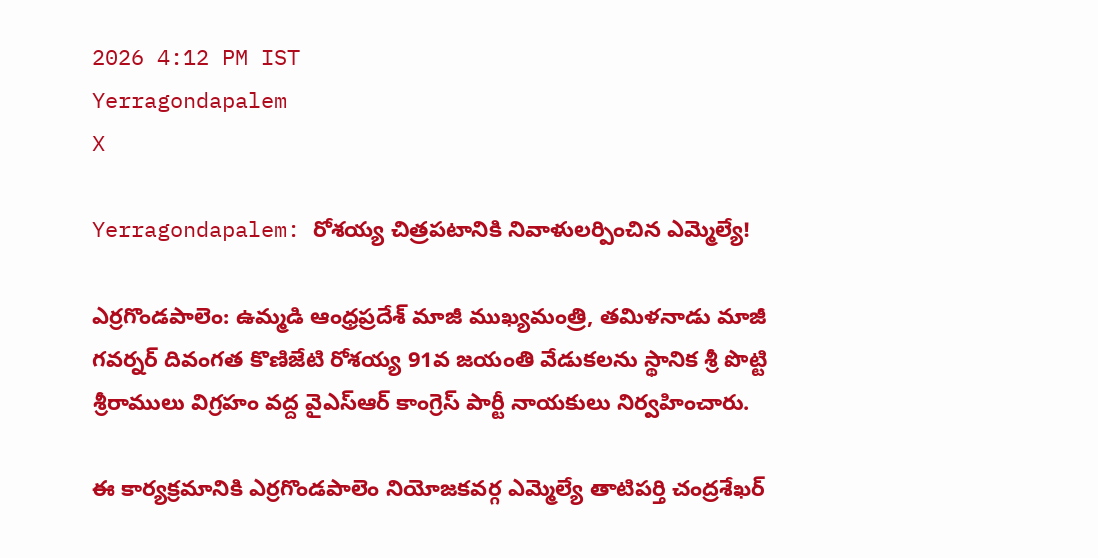2026 4:12 PM IST
Yerragondapalem
X

Yerragondapalem: రోశయ్య చిత్రపటానికి నివాళులర్పించిన ఎమ్మెల్యే!

ఎర్రగొండపాలెం: ఉమ్మడి ఆంధ్రప్రదేశ్ మాజీ ముఖ్యమంత్రి, తమిళనాడు మాజీ గవర్నర్ దివంగత కొణిజేటి రోశయ్య 91వ జయంతి వేడుకలను స్థానిక శ్రీ పొట్టి శ్రీరాములు విగ్రహం వద్ద వైఎస్ఆర్ కాంగ్రెస్ పార్టీ నాయకులు నిర్వహించారు.

ఈ కార్యక్రమానికి ఎర్రగొండపాలెం నియోజకవర్గ ఎమ్మెల్యే తాటిపర్తి చంద్రశేఖర్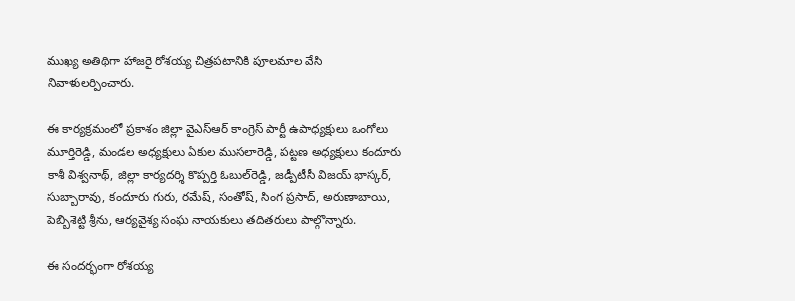ముఖ్య అతిథిగా హాజరై రోశయ్య చిత్రపటానికి పూలమాల వేసి నివాళులర్పించారు.

ఈ కార్యక్రమంలో ప్రకాశం జిల్లా వైఎస్ఆర్ కాంగ్రెస్ పార్టీ ఉపాధ్యక్షులు ఒంగోలు మూర్తిరెడ్డి, మండల అధ్యక్షులు ఏకుల ముసలారెడ్డి, పట్టణ అధ్యక్షులు కందూరు కాశీ విశ్వనాథ్, జిల్లా కార్యదర్శి కొప్పర్తి ఓబుల్‌రెడ్డి, జడ్పీటీసీ విజయ్ భాస్కర్, సుబ్బారావు, కందూరు గురు, రమేష్, సంతోష్, సింగ ప్రసాద్, అరుణాబాయి, పెబ్బిశెట్టి శ్రీను, ఆర్యవైశ్య సంఘ నాయకులు తదితరులు పాల్గొన్నారు.

ఈ సందర్భంగా రోశయ్య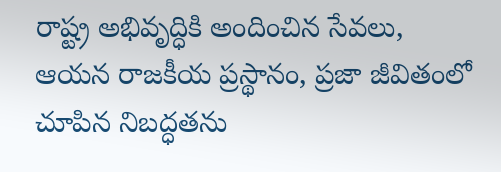రాష్ట్ర అభివృద్ధికి అందించిన సేవలు, ఆయన రాజకీయ ప్రస్థానం, ప్రజా జీవితంలో చూపిన నిబద్ధతను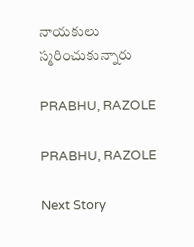నాయకులు స్మరించుకున్నారు

PRABHU, RAZOLE

PRABHU, RAZOLE

Next Story